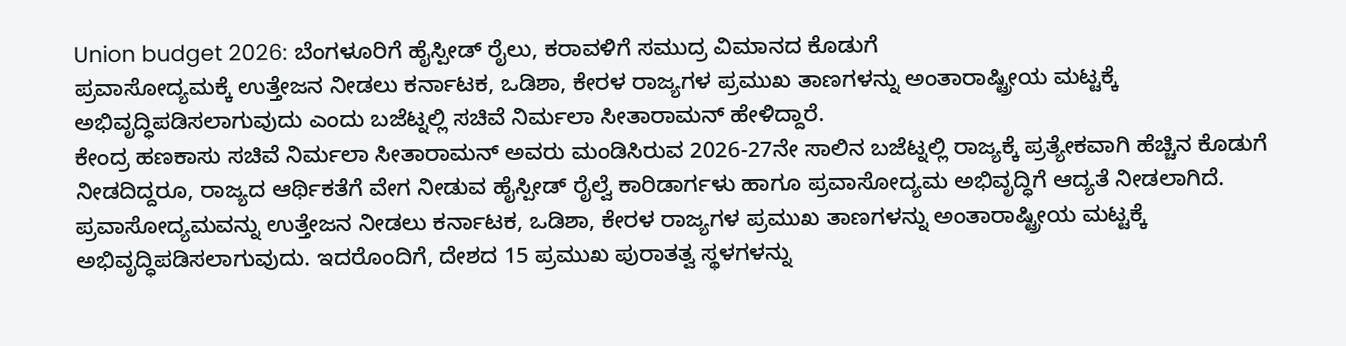Union budget 2026: ಬೆಂಗಳೂರಿಗೆ ಹೈಸ್ಪೀಡ್ ರೈಲು, ಕರಾವಳಿಗೆ ಸಮುದ್ರ ವಿಮಾನದ ಕೊಡುಗೆ
ಪ್ರವಾಸೋದ್ಯಮಕ್ಕೆ ಉತ್ತೇಜನ ನೀಡಲು ಕರ್ನಾಟಕ, ಒಡಿಶಾ, ಕೇರಳ ರಾಜ್ಯಗಳ ಪ್ರಮುಖ ತಾಣಗಳನ್ನು ಅಂತಾರಾಷ್ಟ್ರೀಯ ಮಟ್ಟಕ್ಕೆ ಅಭಿವೃದ್ಧಿಪಡಿಸಲಾಗುವುದು ಎಂದು ಬಜೆಟ್ನಲ್ಲಿ ಸಚಿವೆ ನಿರ್ಮಲಾ ಸೀತಾರಾಮನ್ ಹೇಳಿದ್ದಾರೆ.
ಕೇಂದ್ರ ಹಣಕಾಸು ಸಚಿವೆ ನಿರ್ಮಲಾ ಸೀತಾರಾಮನ್ ಅವರು ಮಂಡಿಸಿರುವ 2026-27ನೇ ಸಾಲಿನ ಬಜೆಟ್ನಲ್ಲಿ ರಾಜ್ಯಕ್ಕೆ ಪ್ರತ್ಯೇಕವಾಗಿ ಹೆಚ್ಚಿನ ಕೊಡುಗೆ ನೀಡದಿದ್ದರೂ, ರಾಜ್ಯದ ಆರ್ಥಿಕತೆಗೆ ವೇಗ ನೀಡುವ ಹೈಸ್ಪೀಡ್ ರೈಲ್ವೆ ಕಾರಿಡಾರ್ಗಳು ಹಾಗೂ ಪ್ರವಾಸೋದ್ಯಮ ಅಭಿವೃದ್ಧಿಗೆ ಆದ್ಯತೆ ನೀಡಲಾಗಿದೆ.
ಪ್ರವಾಸೋದ್ಯಮವನ್ನು ಉತ್ತೇಜನ ನೀಡಲು ಕರ್ನಾಟಕ, ಒಡಿಶಾ, ಕೇರಳ ರಾಜ್ಯಗಳ ಪ್ರಮುಖ ತಾಣಗಳನ್ನು ಅಂತಾರಾಷ್ಟ್ರೀಯ ಮಟ್ಟಕ್ಕೆ ಅಭಿವೃದ್ಧಿಪಡಿಸಲಾಗುವುದು. ಇದರೊಂದಿಗೆ, ದೇಶದ 15 ಪ್ರಮುಖ ಪುರಾತತ್ವ ಸ್ಥಳಗಳನ್ನು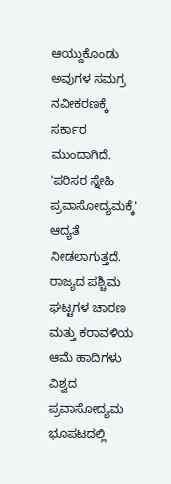ಆಯ್ದುಕೊಂಡು ಅವುಗಳ ಸಮಗ್ರ ನವೀಕರಣಕ್ಕೆ ಸರ್ಕಾರ ಮುಂದಾಗಿದೆ. 'ಪರಿಸರ ಸ್ನೇಹಿ ಪ್ರವಾಸೋದ್ಯಮಕ್ಕೆ' ಆದ್ಯತೆ ನೀಡಲಾಗುತ್ತದೆ. ರಾಜ್ಯದ ಪಶ್ಚಿಮ ಘಟ್ಟಗಳ ಚಾರಣ ಮತ್ತು ಕರಾವಳಿಯ ಆಮೆ ಹಾದಿಗಳು ವಿಶ್ವದ ಪ್ರವಾಸೋದ್ಯಮ ಭೂಪಟದಲ್ಲಿ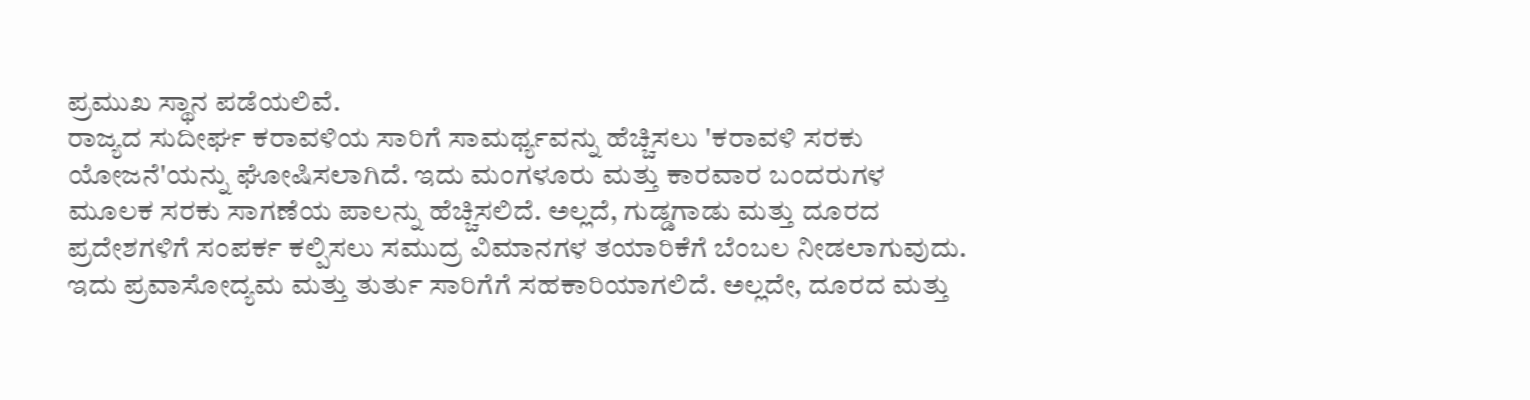ಪ್ರಮುಖ ಸ್ಥಾನ ಪಡೆಯಲಿವೆ.
ರಾಜ್ಯದ ಸುದೀರ್ಘ ಕರಾವಳಿಯ ಸಾರಿಗೆ ಸಾಮರ್ಥ್ಯವನ್ನು ಹೆಚ್ಚಿಸಲು 'ಕರಾವಳಿ ಸರಕು ಯೋಜನೆ'ಯನ್ನು ಘೋಷಿಸಲಾಗಿದೆ. ಇದು ಮಂಗಳೂರು ಮತ್ತು ಕಾರವಾರ ಬಂದರುಗಳ ಮೂಲಕ ಸರಕು ಸಾಗಣೆಯ ಪಾಲನ್ನು ಹೆಚ್ಚಿಸಲಿದೆ. ಅಲ್ಲದೆ, ಗುಡ್ಡಗಾಡು ಮತ್ತು ದೂರದ ಪ್ರದೇಶಗಳಿಗೆ ಸಂಪರ್ಕ ಕಲ್ಪಿಸಲು ಸಮುದ್ರ ವಿಮಾನಗಳ ತಯಾರಿಕೆಗೆ ಬೆಂಬಲ ನೀಡಲಾಗುವುದು. ಇದು ಪ್ರವಾಸೋದ್ಯಮ ಮತ್ತು ತುರ್ತು ಸಾರಿಗೆಗೆ ಸಹಕಾರಿಯಾಗಲಿದೆ. ಅಲ್ಲದೇ, ದೂರದ ಮತ್ತು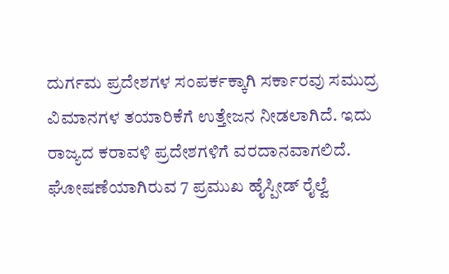ದುರ್ಗಮ ಪ್ರದೇಶಗಳ ಸಂಪರ್ಕಕ್ಕಾಗಿ ಸರ್ಕಾರವು ಸಮುದ್ರ ವಿಮಾನಗಳ ತಯಾರಿಕೆಗೆ ಉತ್ತೇಜನ ನೀಡಲಾಗಿದೆ. ಇದು ರಾಜ್ಯದ ಕರಾವಳಿ ಪ್ರದೇಶಗಳಿಗೆ ವರದಾನವಾಗಲಿದೆ.
ಘೋಷಣೆಯಾಗಿರುವ 7 ಪ್ರಮುಖ ಹೈಸ್ಪೀಡ್ ರೈಲ್ವೆ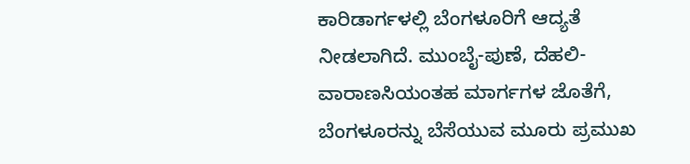ಕಾರಿಡಾರ್ಗಳಲ್ಲಿ ಬೆಂಗಳೂರಿಗೆ ಆದ್ಯತೆ ನೀಡಲಾಗಿದೆ. ಮುಂಬೈ-ಪುಣೆ, ದೆಹಲಿ-ವಾರಾಣಸಿಯಂತಹ ಮಾರ್ಗಗಳ ಜೊತೆಗೆ, ಬೆಂಗಳೂರನ್ನು ಬೆಸೆಯುವ ಮೂರು ಪ್ರಮುಖ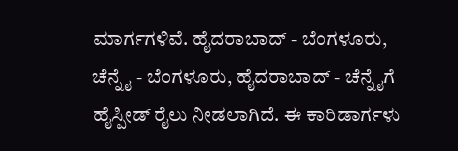ಮಾರ್ಗಗಳಿವೆ. ಹೈದರಾಬಾದ್ - ಬೆಂಗಳೂರು, ಚೆನ್ನೈ - ಬೆಂಗಳೂರು, ಹೈದರಾಬಾದ್ - ಚೆನ್ನೈಗೆ ಹೈಸ್ಪೀಡ್ ರೈಲು ನೀಡಲಾಗಿದೆ. ಈ ಕಾರಿಡಾರ್ಗಳು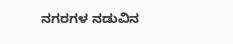ನಗರಗಳ ನಡುವಿನ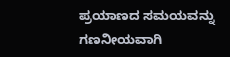ಪ್ರಯಾಣದ ಸಮಯವನ್ನು ಗಣನೀಯವಾಗಿ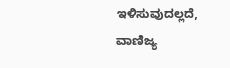ಇಳಿಸುವುದಲ್ಲದೆ, ವಾಣಿಜ್ಯ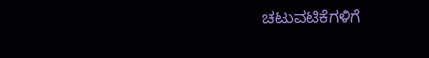ಚಟುವಟಿಕೆಗಳಿಗೆ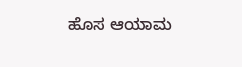ಹೊಸ ಆಯಾಮ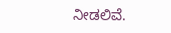ನೀಡಲಿವೆ.